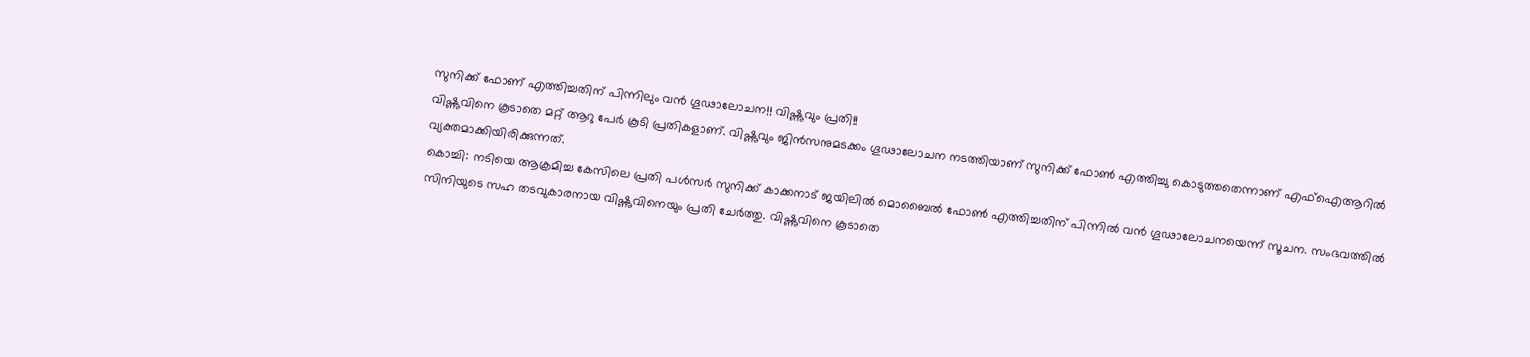സുനിക്ക് ഫോണ് എത്തിച്ചതിന് പിന്നിലും വൻ ഗൂഢാലോചന!! വിഷ്ണുവും പ്രതി!!
വിഷ്ണുവിനെ കൂടാതെ മറ്റ് ആറു പേർ കൂടി പ്രതികളാണ്. വിഷ്ണുവും ജിൻസനുമടക്കം ഗൂഢാലോചന നടത്തിയാണ് സുനിക്ക് ഫോൺ എത്തിച്ചു കൊടുത്തതെന്നാണ് എഫ്ഐആറിൽ വ്യക്തമാക്കിയിരിക്കുന്നത്.
കൊച്ചി: നടിയെ ആക്രമിച്ച കേസിലെ പ്രതി പൾസർ സുനിക്ക് കാക്കനാട് ജയിലിൽ മൊബൈൽ ഫോൺ എത്തിച്ചതിന് പിന്നിൽ വൻ ഗൂഢാലോചനയെന്ന് സൂചന. സംഭവത്തിൽ സിനിയുടെ സഹ തടവുകാരനായ വിഷ്ണുവിനെയും പ്രതി ചേർത്തു. വിഷ്ണുവിനെ കൂടാതെ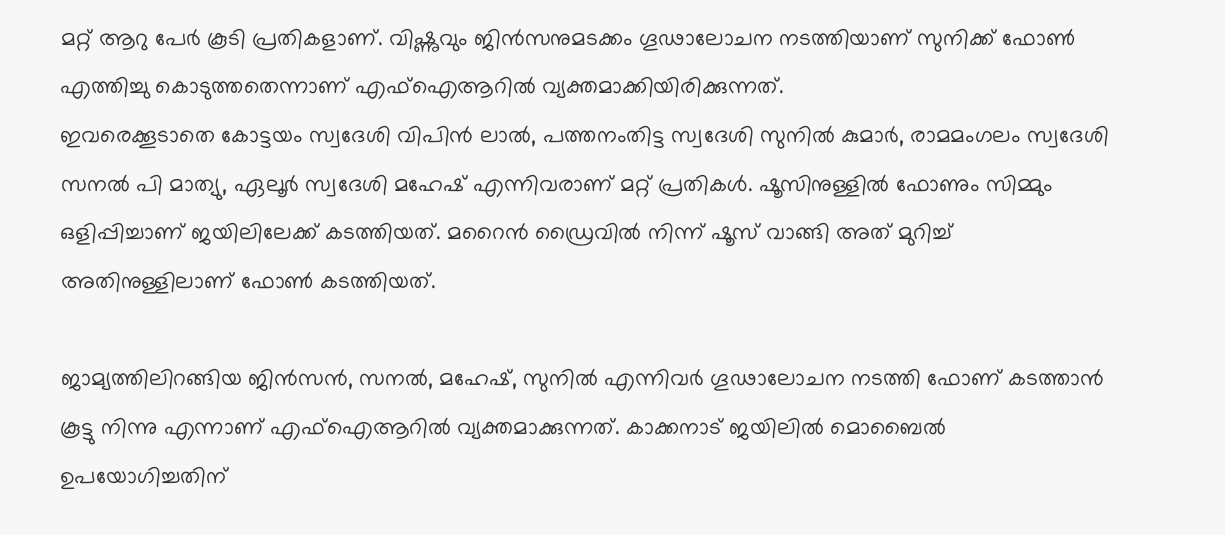മറ്റ് ആറു പേർ കൂടി പ്രതികളാണ്. വിഷ്ണുവും ജിൻസനുമടക്കം ഗൂഢാലോചന നടത്തിയാണ് സുനിക്ക് ഫോൺ എത്തിച്ചു കൊടുത്തതെന്നാണ് എഫ്ഐആറിൽ വ്യക്തമാക്കിയിരിക്കുന്നത്.
ഇവരെക്കൂടാതെ കോട്ടയം സ്വദേശി വിപിൻ ലാൽ, പത്തനംതിട്ട സ്വദേശി സുനിൽ കുമാർ, രാമമംഗലം സ്വദേശി സനൽ പി മാത്യു, ഏലൂർ സ്വദേശി മഹേഷ് എന്നിവരാണ് മറ്റ് പ്രതികൾ. ഷൂസിനുള്ളിൽ ഫോണും സിമ്മും ഒളിപ്പിച്ചാണ് ജയിലിലേക്ക് കടത്തിയത്. മറൈൻ ഡ്രൈവിൽ നിന്ന് ഷൂസ് വാങ്ങി അത് മുറിച്ച് അതിനുള്ളിലാണ് ഫോൺ കടത്തിയത്.

ജാമ്യത്തിലിറങ്ങിയ ജിൻസൻ, സനൽ, മഹേഷ്, സുനിൽ എന്നിവർ ഗൂഢാലോചന നടത്തി ഫോണ് കടത്താൻ കൂട്ടു നിന്നു എന്നാണ് എഫ്ഐആറിൽ വ്യക്തമാക്കുന്നത്. കാക്കനാട് ജയിലിൽ മൊബൈൽ ഉപയോഗിച്ചതിന്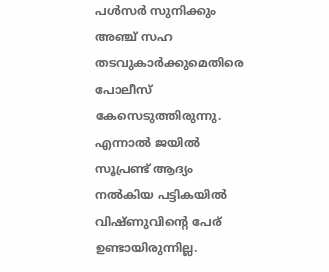പൾസർ സുനിക്കും അഞ്ച് സഹ തടവുകാർക്കുമെതിരെ പോലീസ് കേസെടുത്തിരുന്നു. എന്നാൽ ജയിൽ സൂപ്രണ്ട് ആദ്യം നൽകിയ പട്ടികയിൽ വിഷ്ണുവിന്റെ പേര് ഉണ്ടായിരുന്നില്ല.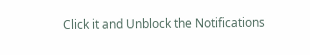Click it and Unblock the Notifications